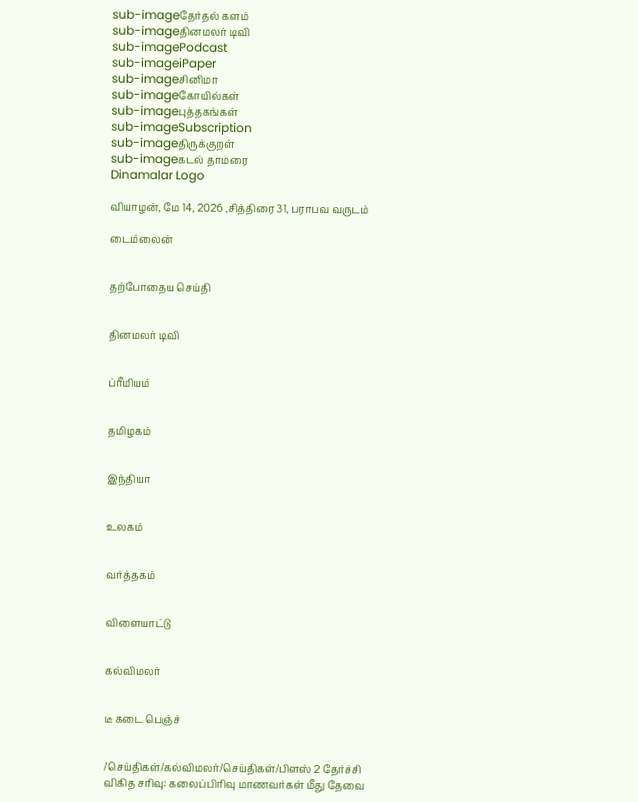sub-imageதேர்தல் களம்
sub-imageதினமலர் டிவி
sub-imagePodcast
sub-imageiPaper
sub-imageசினிமா
sub-imageகோயில்கள்
sub-imageபுத்தகங்கள்
sub-imageSubscription
sub-imageதிருக்குறள்
sub-imageகடல் தாமரை
Dinamalar Logo

வியாழன், மே 14, 2026 ,சித்திரை 31, பராபவ வருடம்

டைம்லைன்


தற்போதைய செய்தி


தினமலர் டிவி


ப்ரீமியம்


தமிழகம்


இந்தியா


உலகம்


வர்த்தகம்


விளையாட்டு


கல்விமலர்


டீ கடை பெஞ்ச்


/செய்திகள்/கல்விமலர்/செய்திகள்/பிளஸ் 2 தேர்ச்சி விகித சரிவு: கலைப்பிரிவு மாணவர்கள் மீது தேவை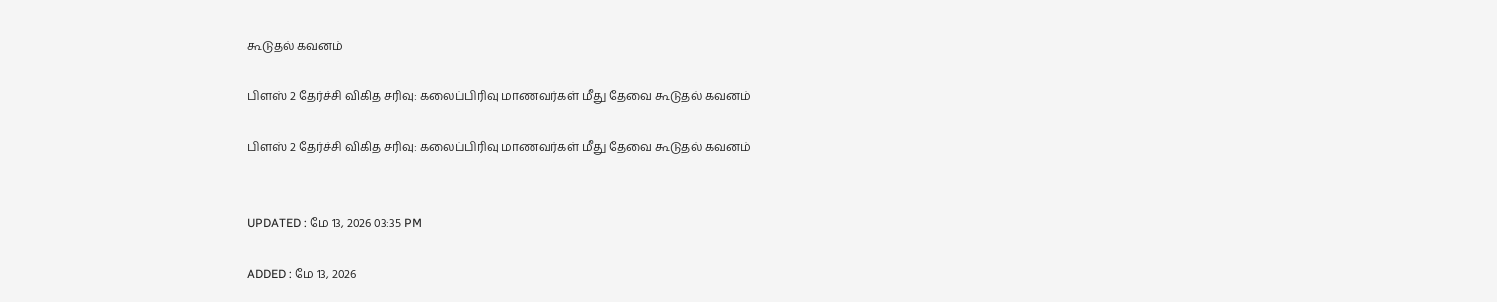கூடுதல் கவனம்

பிளஸ் 2 தேர்ச்சி விகித சரிவு: கலைப்பிரிவு மாணவர்கள் மீது தேவை கூடுதல் கவனம்

பிளஸ் 2 தேர்ச்சி விகித சரிவு: கலைப்பிரிவு மாணவர்கள் மீது தேவை கூடுதல் கவனம்


UPDATED : மே 13, 2026 03:35 PM

ADDED : மே 13, 2026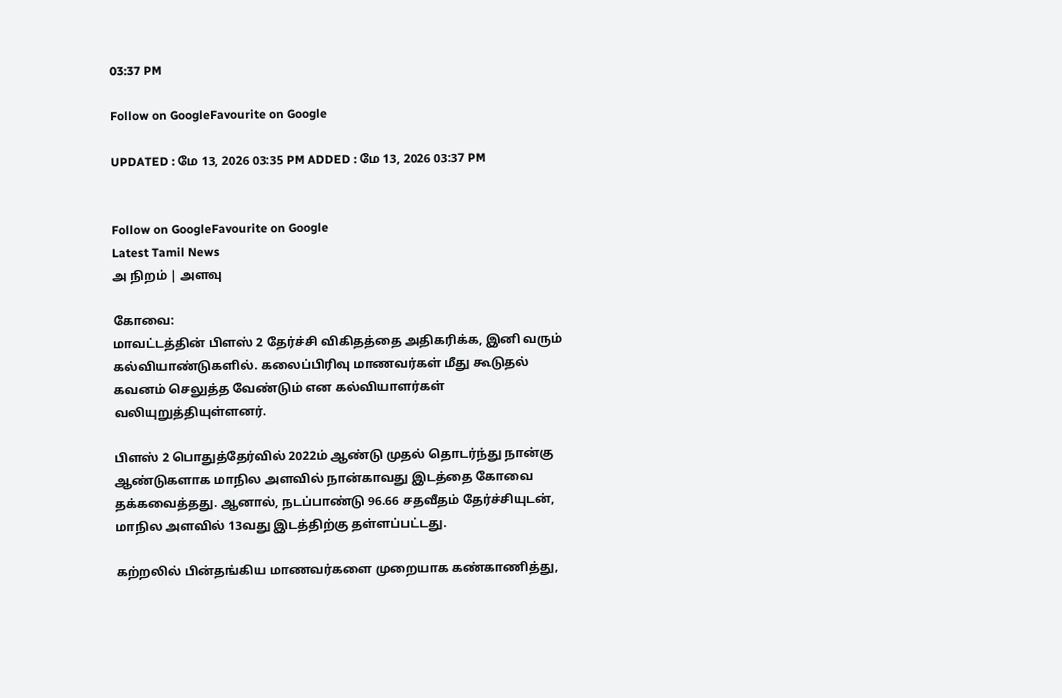03:37 PM

Follow on GoogleFavourite on Google

UPDATED : மே 13, 2026 03:35 PM ADDED : மே 13, 2026 03:37 PM


Follow on GoogleFavourite on Google
Latest Tamil News
அ நிறம் | அளவு

கோவை:
மாவட்டத்தின் பிளஸ் 2 தேர்ச்சி விகிதத்தை அதிகரிக்க, இனி வரும் கல்வியாண்டுகளில். கலைப்பிரிவு மாணவர்கள் மீது கூடுதல் கவனம் செலுத்த வேண்டும் என கல்வியாளர்கள் வலியுறுத்தியுள்ளனர்.

பிளஸ் 2 பொதுத்தேர்வில் 2022ம் ஆண்டு முதல் தொடர்ந்து நான்கு ஆண்டுகளாக மாநில அளவில் நான்காவது இடத்தை கோவை தக்கவைத்தது. ஆனால், நடப்பாண்டு 96.66 சதவீதம் தேர்ச்சியுடன், மாநில அளவில் 13வது இடத்திற்கு தள்ளப்பட்டது.

கற்றலில் பின்தங்கிய மாணவர்களை முறையாக கண்காணித்து,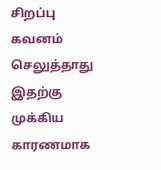சிறப்பு கவனம் செலுத்தாது இதற்கு முக்கிய காரணமாக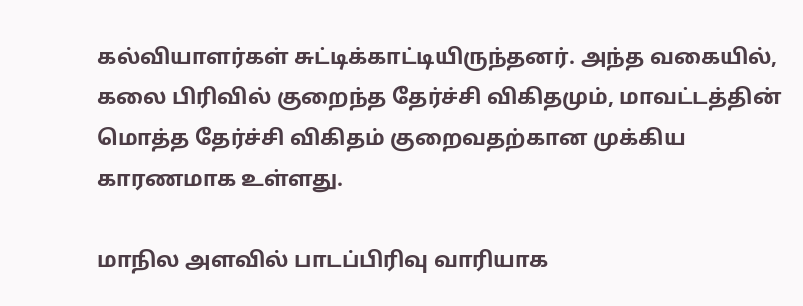கல்வியாளர்கள் சுட்டிக்காட்டியிருந்தனர். அந்த வகையில், கலை பிரிவில் குறைந்த தேர்ச்சி விகிதமும், மாவட்டத்தின் மொத்த தேர்ச்சி விகிதம் குறைவதற்கான முக்கிய காரணமாக உள்ளது.

மாநில அளவில் பாடப்பிரிவு வாரியாக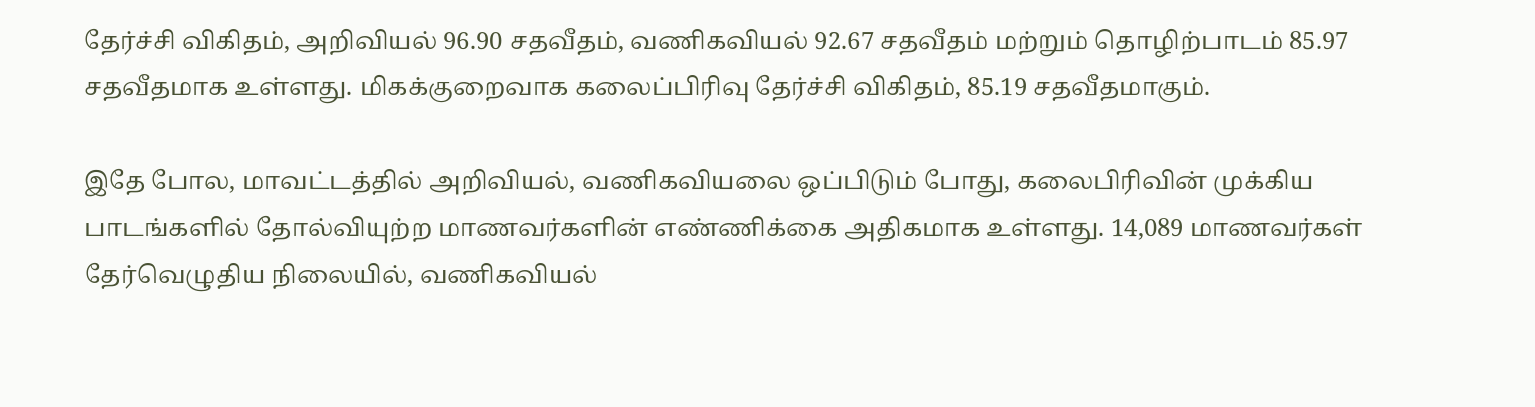தேர்ச்சி விகிதம், அறிவியல் 96.90 சதவீதம், வணிகவியல் 92.67 சதவீதம் மற்றும் தொழிற்பாடம் 85.97 சதவீதமாக உள்ளது. மிகக்குறைவாக கலைப்பிரிவு தேர்ச்சி விகிதம், 85.19 சதவீதமாகும்.

இதே போல, மாவட்டத்தில் அறிவியல், வணிகவியலை ஒப்பிடும் போது, கலைபிரிவின் முக்கிய பாடங்களில் தோல்வியுற்ற மாணவர்களின் எண்ணிக்கை அதிகமாக உள்ளது. 14,089 மாணவர்கள் தேர்வெழுதிய நிலையில், வணிகவியல்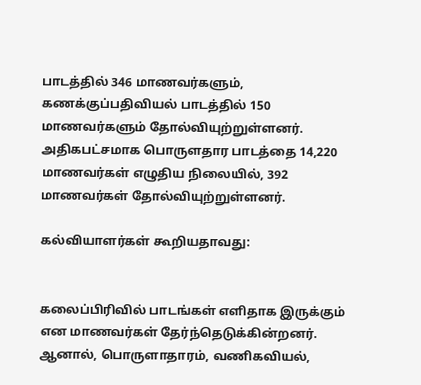பாடத்தில் 346 மாணவர்களும், கணக்குப்பதிவியல் பாடத்தில் 150 மாணவர்களும் தோல்வியுற்றுள்ளனர். அதிகபட்சமாக பொருளதார பாடத்தை 14,220 மாணவர்கள் எழுதிய நிலையில், 392 மாணவர்கள் தோல்வியுற்றுள்ளனர்.

கல்வியாளர்கள் கூறியதாவது:


கலைப்பிரிவில் பாடங்கள் எளிதாக இருக்கும் என மாணவர்கள் தேர்ந்தெடுக்கின்றனர். ஆனால், பொருளாதாரம், வணிகவியல்,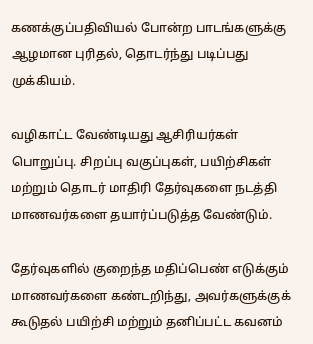கணக்குப்பதிவியல் போன்ற பாடங்களுக்கு ஆழமான புரிதல், தொடர்ந்து படிப்பது முக்கியம்.

வழிகாட்ட வேண்டியது ஆசிரியர்கள் பொறுப்பு. சிறப்பு வகுப்புகள், பயிற்சிகள் மற்றும் தொடர் மாதிரி தேர்வுகளை நடத்தி மாணவர்களை தயார்ப்படுத்த வேண்டும்.

தேர்வுகளில் குறைந்த மதிப்பெண் எடுக்கும் மாணவர்களை கண்டறிந்து, அவர்களுக்குக் கூடுதல் பயிற்சி மற்றும் தனிப்பட்ட கவனம்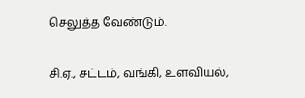செலுத்த வேண்டும்.

சி.ஏ., சட்டம், வங்கி, உளவியல்,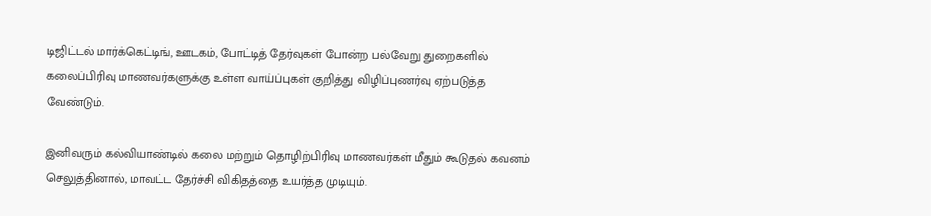டிஜிட்டல் மார்க்கெட்டிங், ஊடகம், போட்டித் தேர்வுகள் போன்ற பல்வேறு துறைகளில் கலைப்பிரிவு மாணவர்களுக்கு உள்ள வாய்ப்புகள் குறித்து விழிப்புணர்வு ஏற்படுத்த வேண்டும்.

இனிவரும் கல்வியாண்டில் கலை மற்றும் தொழிற்பிரிவு மாணவர்கள் மீதும் கூடுதல் கவனம் செலுத்தினால், மாவட்ட தேர்ச்சி விகிதத்தை உயர்த்த முடியும்.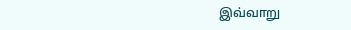இவ்வாறு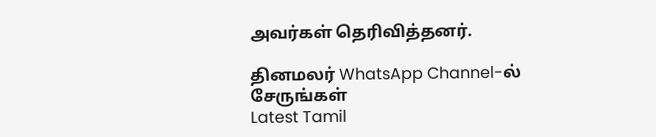அவர்கள் தெரிவித்தனர்.

தினமலர் WhatsApp Channel-ல் சேருங்கள்
Latest Tamil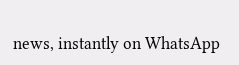news, instantly on WhatsApp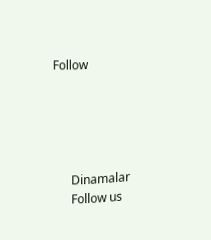Follow





      Dinamalar
      Follow us